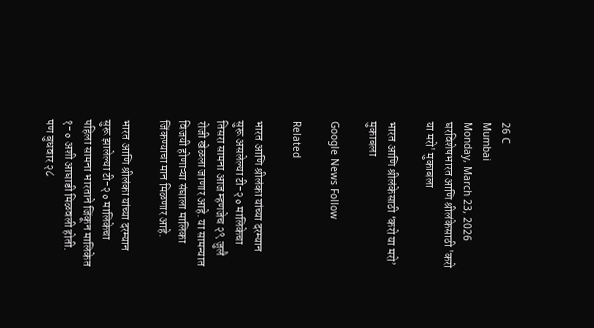26 C
Mumbai
Monday, March 23, 2026
घरविशेषभारत आणि श्रीलंकेसाठी 'करो या मरो' मुकाबला

भारत आणि श्रीलंकेसाठी ‘करो या मरो’ मुकाबला

Google News Follow

Related

भारत आणि श्रीलंका यांच्या दरम्यान सुरू असलेल्या टी-२० मालिकेचा तिसरा सामना आज म्हणजेच २९ जुलै रोजी खेळला जाणार आहे. या सामन्यात विजयी होणाऱ्या संघाला मालिका जिंकण्याचा मान मिळणार आहे.

भारत आणि श्रीलंका यांच्या दरम्यान सुरू झालेल्या टी-२० मालिकेचा पहिला सामना भारताने जिंकून मालिकेत १-० अशी आघाडी मिळवली होती. पण बुधवार २८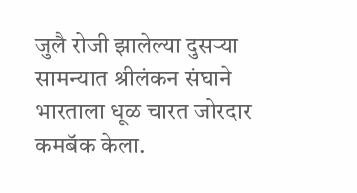जुलै रोजी झालेल्या दुसऱ्या सामन्यात श्रीलंकन संघाने भारताला धूळ चारत जोरदार कमबॅक केला.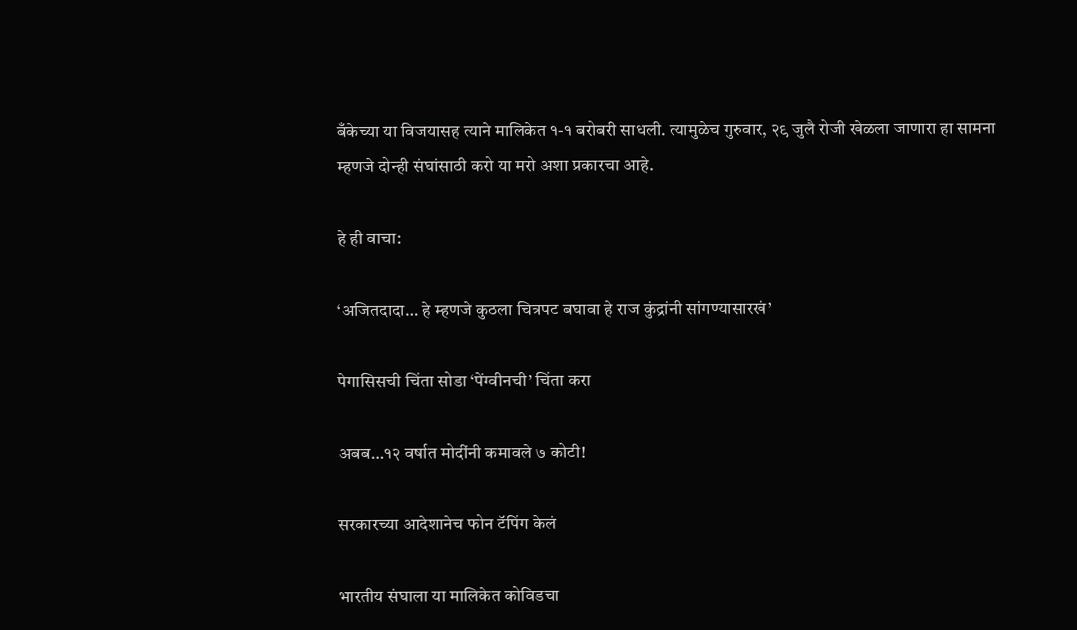बँकेच्या या विजयासह त्याने मालिकेत १-१ बरोबरी साधली. त्यामुळेच गुरुवार, २९ जुलै रोजी खेळला जाणारा हा सामना म्हणजे दोन्ही संघांसाठी करो या मरो अशा प्रकारचा आहे.

हे ही वाचा:

‘अजितदादा… हे म्हणजे कुठला चित्रपट बघावा हे राज कुंद्रांनी सांगण्यासारखं’

पेगासिसची चिंता सोडा ‘पेंग्वीनची’ चिंता करा

अबब…१२ वर्षात मोदींनी कमावले ७ कोटी!

सरकारच्या आदेशानेच फोन टॅपिंग केलं

भारतीय संघाला या मालिकेत कोविडचा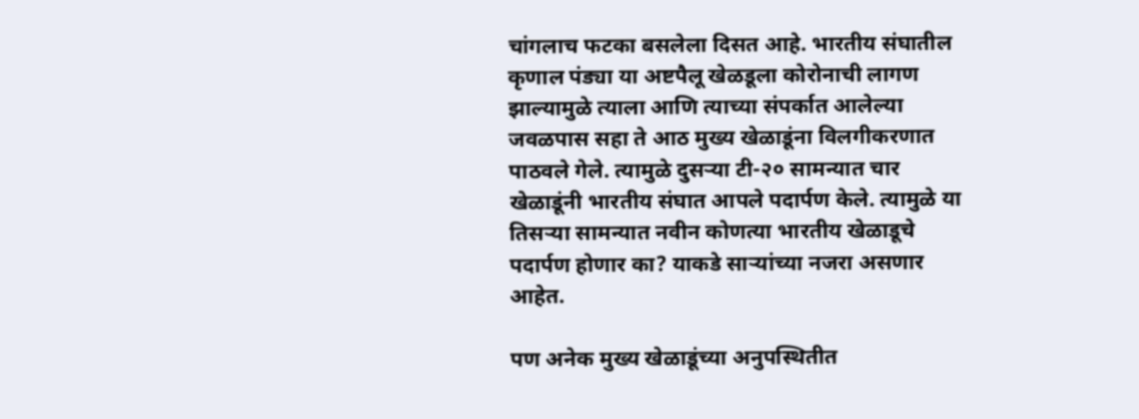चांगलाच फटका बसलेला दिसत आहे. भारतीय संघातील कृणाल पंड्या या अष्टपैलू खेळडूला कोरोनाची लागण झाल्यामुळे त्याला आणि त्याच्या संपर्कात आलेल्या जवळपास सहा ते आठ मुख्य खेळाडूंना विलगीकरणात पाठवले गेले. त्यामुळे दुसऱ्या टी-२० सामन्यात चार खेळाडूंनी भारतीय संघात आपले पदार्पण केले. त्यामुळे या तिसऱ्या सामन्यात नवीन कोणत्या भारतीय खेळाडूचे पदार्पण होणार का? याकडे साऱ्यांच्या नजरा असणार आहेत.

पण अनेक मुख्य खेळाडूंच्या अनुपस्थितीत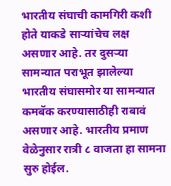भारतीय संघाची कामगिरी कशी होते याकडे साऱ्यांचेच लक्ष असणार आहे. तर दुसऱ्या सामन्यात पराभूत झालेल्या भारतीय संघासमोर या सामन्यात कमबॅक करण्यासाठीही राबावं असणार आहे. भारतीय प्रमाण वेळेनुसार रात्री ८ वाजता हा सामना सुरु होईल.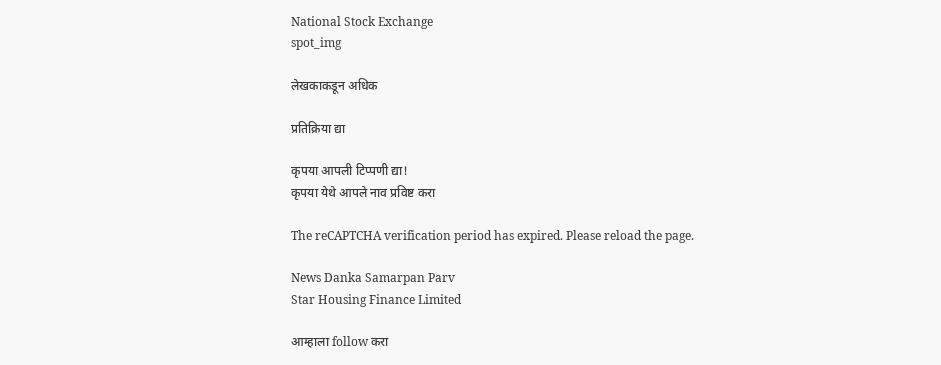National Stock Exchange
spot_img

लेखकाकडून अधिक

प्रतिक्रिया द्या

कृपया आपली टिप्पणी द्या!
कृपया येथे आपले नाव प्रविष्ट करा

The reCAPTCHA verification period has expired. Please reload the page.

News Danka Samarpan Parv
Star Housing Finance Limited

आम्हाला follow करा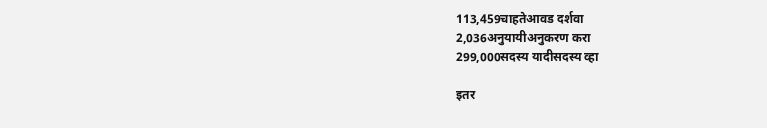113,459चाहतेआवड दर्शवा
2,036अनुयायीअनुकरण करा
299,000सदस्य यादीसदस्य व्हा

इतर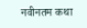नवीनतम कथा